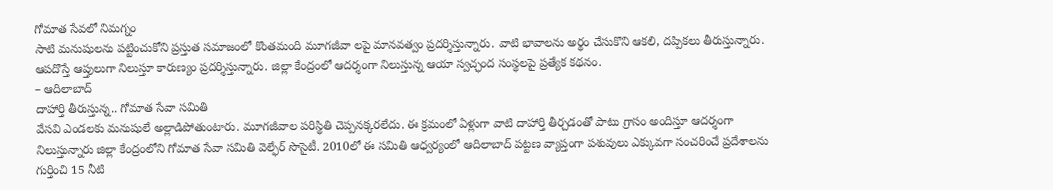గోమాత సేవలో నిమగ్నం
సాటి మనుషులను పట్టించుకోని ప్రస్తుత సమాజంలో కొంతమంది మూగజీవా లపై మానవత్వం ప్రదర్శిస్తున్నారు. వాటి భావాలను అర్థం చేసుకొని ఆకలి, దప్పికలు తీరుస్తున్నారు. ఆపదొస్తే ఆప్తులుగా నిలుస్తూ కారుణ్యం ప్రదర్శిస్తున్నారు. జిల్లా కేంద్రంలో ఆదర్శంగా నిలుస్తున్న ఆయా స్వచ్ఛంద సంస్థలపై ప్రత్యేక కథనం.
– ఆదిలాబాద్
దాహార్తి తీరుస్తున్న.. గోమాత సేవా సమితి
వేసవి ఎండలకు మనుషులే అల్లాడిపోతుంటారు. మూగజీవాల పరిస్థితి చెప్పనక్కరలేదు. ఈ క్రమంలో ఏళ్లుగా వాటి దాహార్తి తీర్చడంతో పాటు గ్రాసం అందిస్తూ ఆదర్శంగా నిలుస్తున్నారు జిల్లా కేంద్రంలోని గోమాత సేవా సమితి వెల్ఫేర్ సొసైటీ. 2010లో ఈ సమితి ఆధ్వర్యంలో ఆదిలాబాద్ పట్టణ వ్యాప్తంగా పశువులు ఎక్కువగా సంచరించే ప్రదేశాలను గుర్తించి 15 నీటి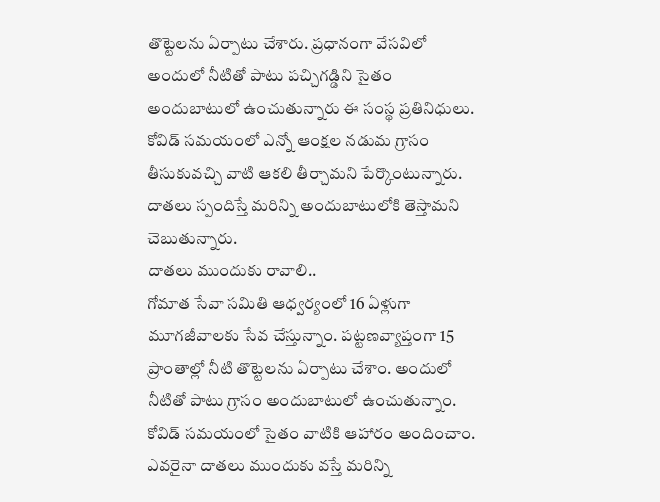తొట్టెలను ఏర్పాటు చేశారు. ప్రధానంగా వేసవిలో అందులో నీటితో పాటు పచ్చిగడ్డిని సైతం అందుబాటులో ఉంచుతున్నారు ఈ సంస్థ ప్రతినిధులు. కోవిడ్ సమయంలో ఎన్నో ఆంక్షల నడుమ గ్రాసం తీసుకువచ్చి వాటి ఆకలి తీర్చామని పేర్కొంటున్నారు. దాతలు స్పందిస్తే మరిన్ని అందుబాటులోకి తెస్తామని చెబుతున్నారు.
దాతలు ముందుకు రావాలి..
గోమాత సేవా సమితి ఆధ్వర్యంలో 16 ఏళ్లుగా మూగజీవాలకు సేవ చేస్తున్నాం. పట్టణవ్యాప్తంగా 15 ప్రాంతాల్లో నీటి తొట్టెలను ఏర్పాటు చేశాం. అందులో నీటితో పాటు గ్రాసం అందుబాటులో ఉంచుతున్నాం. కోవిడ్ సమయంలో సైతం వాటికి ఆహారం అందించాం. ఎవరైనా దాతలు ముందుకు వస్తే మరిన్ని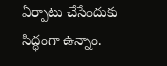ఏర్పాటు చేసేందుకు సిద్ధంగా ఉన్నాం.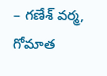– గణేశ్ వర్మ,
గోమాత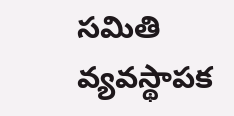సమితి వ్యవస్థాపక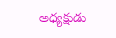అధ్యక్షుడు